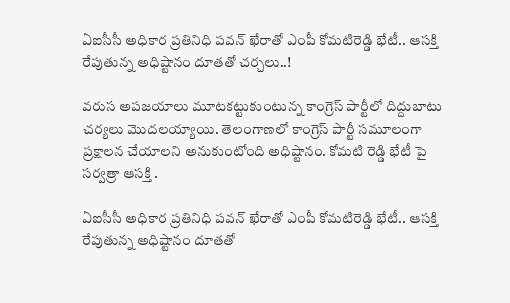ఏఐసీసీ అధికార ప్రతినిధి పవన్ ఖేరాతో ఎంపీ కోమటిరెడ్డి భేటీ.. ఆసక్తి రేపుతున్న అధిష్టానం దూతతో చర్చలు..!

వరుస అపజయాలు మూటకట్టుకుంటున్న కాంగ్రెస్ పార్టీలో దిద్దుబాటు చర్యలు మొదలయ్యాయి. తెలంగాణలో కాంగ్రెస్ పార్టీ సమూలంగా ప్రక్షాలన చేయాలని అనుకుంటోంది అధిష్టానం. కోమటి రెడ్డి భేటీ పై సర్వత్రా ఆసక్తి .

ఏఐసీసీ అధికార ప్రతినిధి పవన్ ఖేరాతో ఎంపీ కోమటిరెడ్డి భేటీ.. ఆసక్తి రేపుతున్న అధిష్టానం దూతతో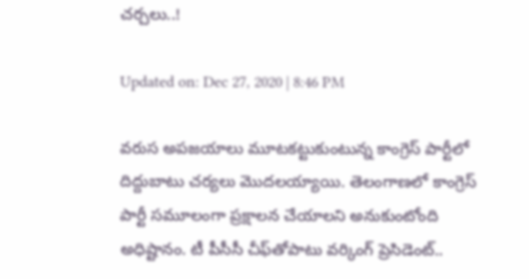చర్చలు..!

Updated on: Dec 27, 2020 | 8:46 PM

వరుస అపజయాలు మూటకట్టుకుంటున్న కాంగ్రెస్ పార్టీలో దిద్దుబాటు చర్యలు మొదలయ్యాయి. తెలంగాణలో కాంగ్రెస్ పార్టీ సమూలంగా ప్రక్షాలన చేయాలని అనుకుంటోంది అధిష్టానం. టీ పీసీసీ చీఫ్‌తోపాటు వర్కింగ్ ప్రెసిడెంట్..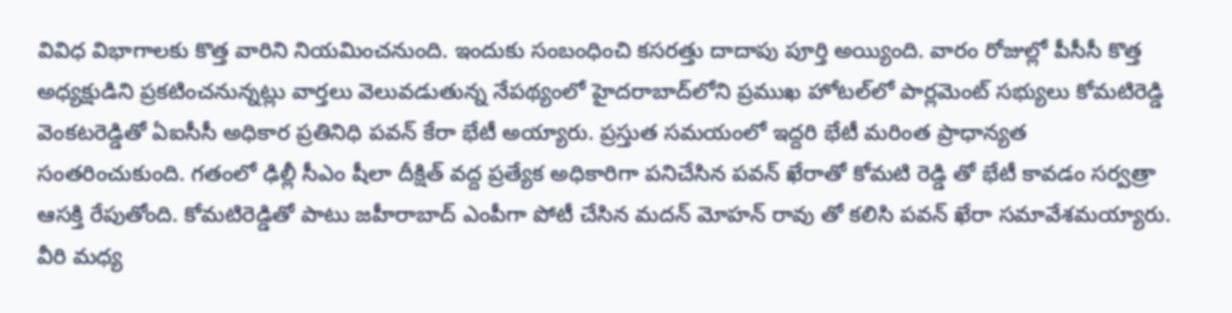వివిధ విభాగాలకు కొత్త వారిని నియమించనుంది. ఇందుకు సంబంధించి కసరత్తు దాదాపు పూర్తి అయ్యింది. వారం రోజుల్లో పీసీసీ కొత్త అధ్యక్షుడిని ప్రకటించనున్నట్లు వార్తలు వెలువడుతున్న నేపథ్యంలో హైదరాబాద్‌లోని ప్రముఖ హోటల్‌లో పార్లమెంట్ సభ్యులు కోమటిరెడ్డి వెంకటరెడ్డితో ఏఐసీసీ అధికార ప్రతినిధి పవన్ కేరా భేటీ అయ్యారు. ప్రస్తుత సమయంలో ఇద్దరి భేటీ మరింత ప్రాధాన్యత సంతరించుకుంది. గతంలో ఢిల్లీ సీఎం షీలా దీక్షిత్‌ వద్ద ప్రత్యేక అధికారిగా పనిచేసిన పవన్ ఖేరాతో కోమటి రెడ్డి తో భేటీ కావడం సర్వత్రా ఆసక్తి రేపుతోంది. కోమటిరెడ్డితో పాటు జహీరాబాద్ ఎంపీగా పోటీ చేసిన మదన్ మోహన్ రావు తో కలిసి పవన్ ఖేరా సమావేశమయ్యారు. వీరి మధ్య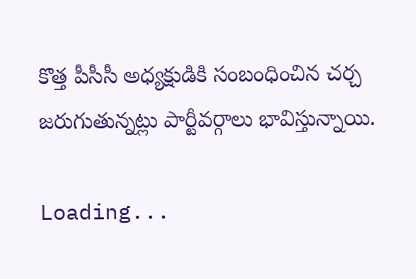కొత్త పీసీసీ అధ్యక్షుడికి సంబంధించిన చర్చ జరుగుతున్నట్లు పార్టీవర్గాలు భావిస్తున్నాయి.

Loading...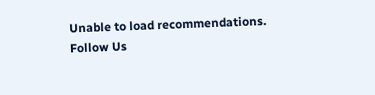Unable to load recommendations.
Follow Us